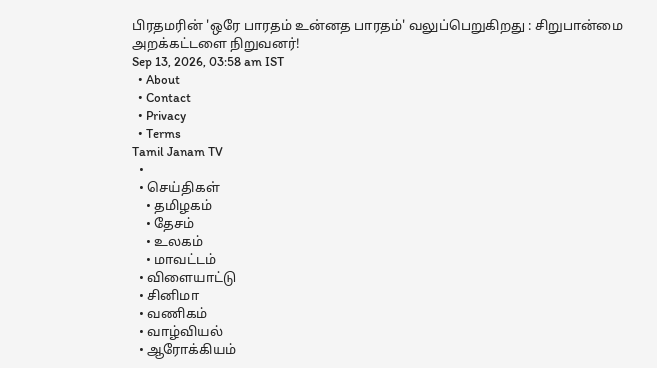பிரதமரின் 'ஒரே பாரதம் உன்னத பாரதம்' வலுப்பெறுகிறது : சிறுபான்மை அறக்கட்டளை நிறுவனர்!
Sep 13, 2026, 03:58 am IST
  • About
  • Contact
  • Privacy
  • Terms
Tamil Janam TV
  •
  • செய்திகள்
    • தமிழகம்
    • தேசம்
    • உலகம்
    • மாவட்டம்
  • விளையாட்டு
  • சினிமா
  • வணிகம்
  • வாழ்வியல்
  • ஆரோக்கியம்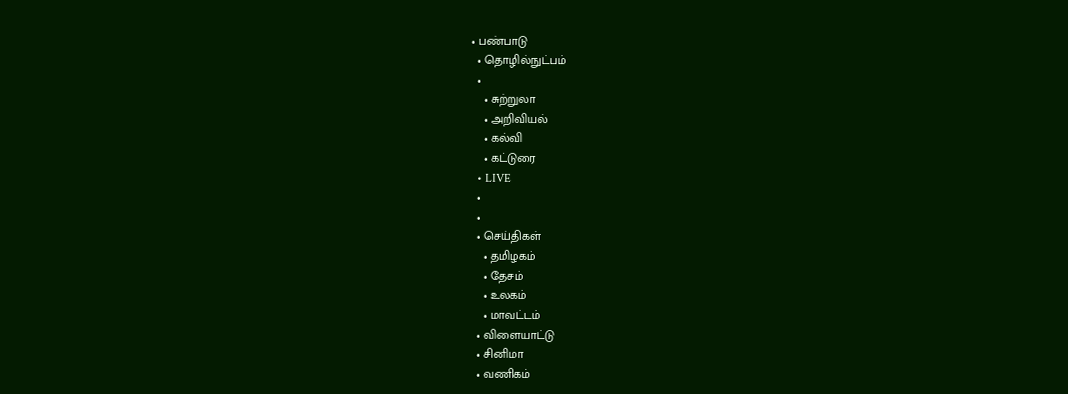• பண்பாடு
  • தொழில்நுட்பம்
  •
    • சுற்றுலா
    • அறிவியல்
    • கல்வி
    • கட்டுரை
  • LIVE
  •
  •
  • செய்திகள்
    • தமிழகம்
    • தேசம்
    • உலகம்
    • மாவட்டம்
  • விளையாட்டு
  • சினிமா
  • வணிகம்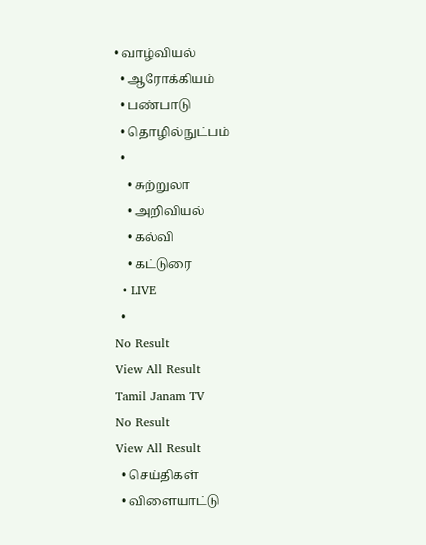• வாழ்வியல்
  • ஆரோக்கியம்
  • பண்பாடு
  • தொழில்நுட்பம்
  •
    • சுற்றுலா
    • அறிவியல்
    • கல்வி
    • கட்டுரை
  • LIVE
  •
No Result
View All Result
Tamil Janam TV
No Result
View All Result
  • செய்திகள்
  • விளையாட்டு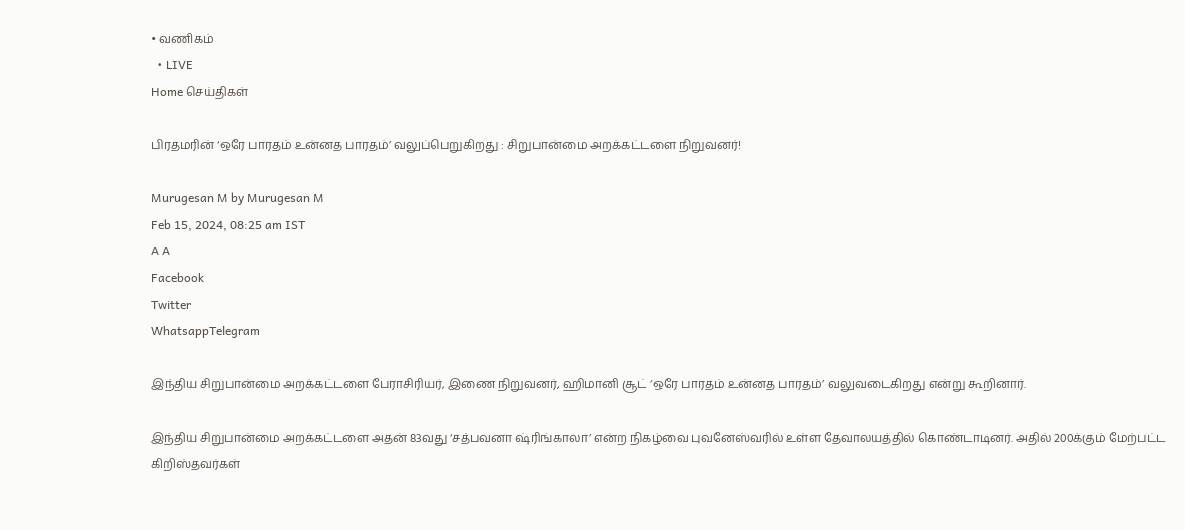• வணிகம்
  • LIVE
Home செய்திகள்

பிரதமரின் ‘ஒரே பாரதம் உன்னத பாரதம்’ வலுப்பெறுகிறது : சிறுபான்மை அறக்கட்டளை நிறுவனர்!

Murugesan M by Murugesan M
Feb 15, 2024, 08:25 am IST
A A
Facebook
Twitter
WhatsappTelegram

இந்திய சிறுபான்மை அறக்கட்டளை பேராசிரியர், இணை நிறுவனர், ஹிமானி சூட் ‘ஒரே பாரதம் உன்னத பாரதம்’ வலுவடைகிறது என்று கூறினார்.

இந்திய சிறுபான்மை அறக்கட்டளை அதன் 83வது ‘சத்பவனா ஷ்ரிங்காலா’ என்ற நிகழ்வை புவனேஸ்வரில் உள்ள தேவாலயத்தில் கொண்டாடினர். அதில் 200க்கும் மேற்பட்ட கிறிஸ்தவர்கள்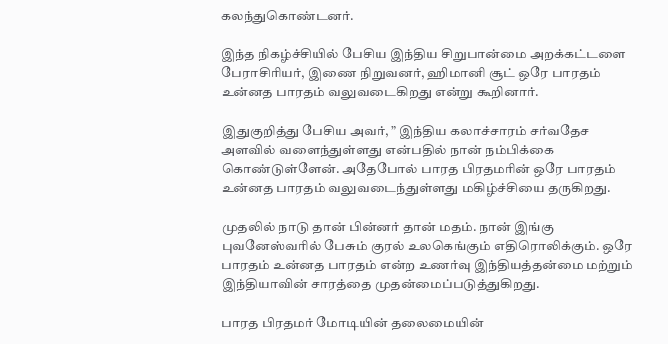கலந்துகொண்டனர்.

இந்த நிகழ்ச்சியில் பேசிய இந்திய சிறுபான்மை அறக்கட்டளை பேராசிரியர், இணை நிறுவனர், ஹிமானி சூட் ஒரே பாரதம் உன்னத பாரதம் வலுவடைகிறது என்று கூறினார்.

இதுகுறித்து பேசிய அவர், ” இந்திய கலாச்சாரம் சர்வதேச அளவில் வளைந்துள்ளது என்பதில் நான் நம்பிக்கை கொண்டுள்ளேன். அதேபோல் பாரத பிரதமரின் ஒரே பாரதம் உன்னத பாரதம் வலுவடைந்துள்ளது மகிழ்ச்சியை தருகிறது.

முதலில் நாடு தான் பின்னர் தான் மதம். நான் இங்கு புவனேஸ்வரில் பேசும் குரல் உலகெங்கும் எதிரொலிக்கும். ஒரே பாரதம் உன்னத பாரதம் என்ற உணர்வு இந்தியத்தன்மை மற்றும் இந்தியாவின் சாரத்தை முதன்மைப்படுத்துகிறது.

பாரத பிரதமர் மோடியின் தலைமையின்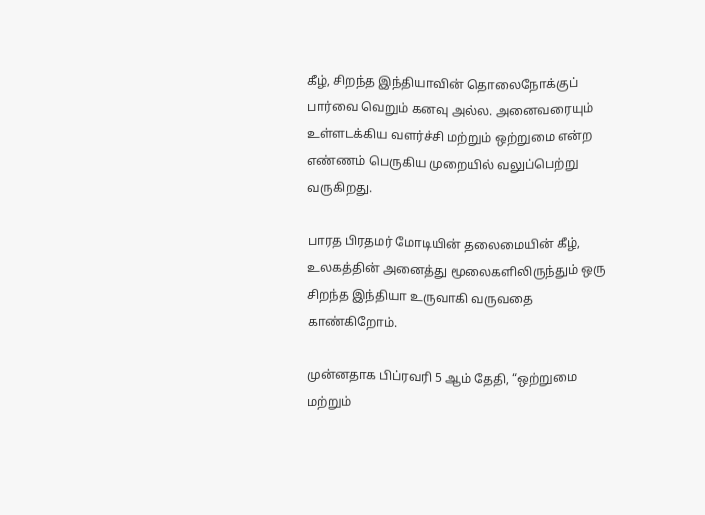கீழ், சிறந்த இந்தியாவின் தொலைநோக்குப் பார்வை வெறும் கனவு அல்ல. அனைவரையும் உள்ளடக்கிய வளர்ச்சி மற்றும் ஒற்றுமை என்ற எண்ணம் பெருகிய முறையில் வலுப்பெற்று வருகிறது.

பாரத பிரதமர் மோடியின் தலைமையின் கீழ், உலகத்தின் அனைத்து மூலைகளிலிருந்தும் ஒரு சிறந்த இந்தியா உருவாகி வருவதை காண்கிறோம்.

முன்னதாக பிப்ரவரி 5 ஆம் தேதி, “ஒற்றுமை மற்றும்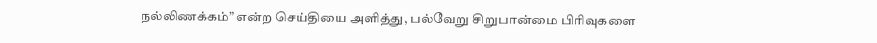நல்லிணக்கம்” என்ற செய்தியை அளித்து, பல்வேறு சிறுபான்மை பிரிவுகளை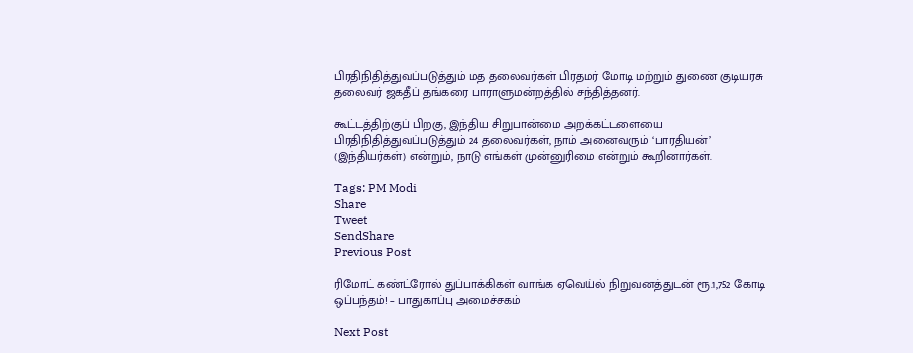பிரதிநிதித்துவப்படுத்தும் மத தலைவர்கள் பிரதமர் மோடி மற்றும் துணை குடியரசு தலைவர் ஜகதீப் தங்கரை பாராளுமன்றத்தில் சந்தித்தனர்.

கூட்டத்திற்குப் பிறகு, இந்திய சிறுபான்மை அறக்கட்டளையை பிரதிநிதித்துவப்படுத்தும் 24 தலைவர்கள், நாம் அனைவரும் ‘பாரதியன்’ (இந்தியர்கள்) என்றும், நாடு எங்கள் முன்னுரிமை என்றும் கூறினார்கள்.

Tags: PM Modi
Share
Tweet
SendShare
Previous Post

ரிமோட் கண்ட்ரோல் துப்பாக்கிகள் வாங்க ஏவெய்ல் நிறுவனத்துடன் ரூ.1,752 கோடி ஒப்பந்தம்! – பாதுகாப்பு அமைச்சகம்

Next Post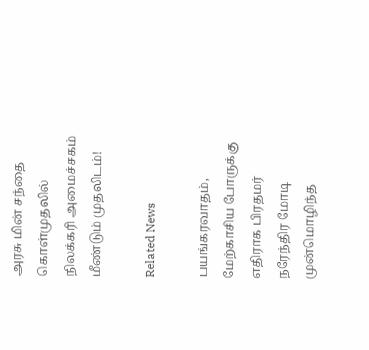அரசு மின் சந்தை கொள்முதலில் நிலக்கரி அமைச்சகம் மீண்டும் முதலிடம்!

Related News

பயங்கரவாதம், மேற்காசிய போருக்கு எதிராக பிரதமர் நரேந்திர மோடி முன்மொழிந்த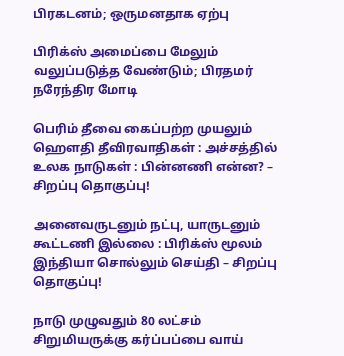பிரகடனம்; ஒருமனதாக ஏற்பு

பிரிக்ஸ் அமைப்பை மேலும் வலுப்படுத்த வேண்டும்; பிரதமர் நரேந்திர மோடி

பெரிம் தீவை கைப்பற்ற முயலும் ஹெளதி தீவிரவாதிகள் : அச்சத்தில் உலக நாடுகள் : பின்னணி என்ன? – சிறப்பு தொகுப்பு!

அனைவருடனும் நட்பு, யாருடனும் கூட்டணி இல்லை : பிரிக்ஸ் மூலம் இந்தியா சொல்லும் செய்தி – சிறப்பு தொகுப்பு!

நாடு முழுவதும் 80 லட்சம் சிறுமியருக்கு கர்ப்பப்பை வாய்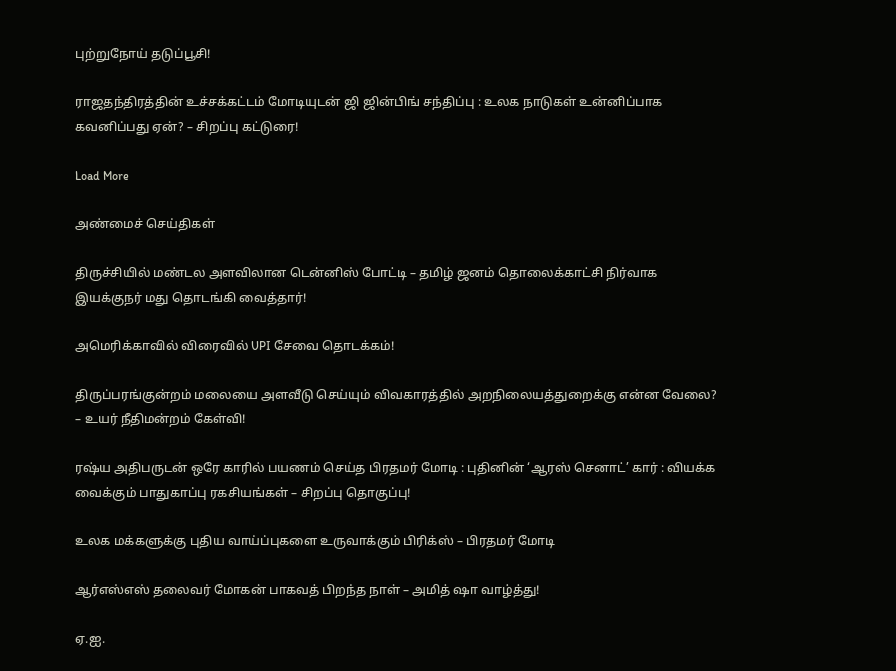புற்றுநோய் தடுப்பூசி!

ராஜதந்திரத்தின் உச்சக்கட்டம் மோடியுடன் ஜி ஜின்பிங் சந்திப்பு : உலக நாடுகள் உன்னிப்பாக கவனிப்பது ஏன்? – சிறப்பு கட்டுரை!

Load More

அண்மைச் செய்திகள்

திருச்சியில் மண்டல அளவிலான டென்னிஸ் போட்டி – தமிழ் ஜனம் தொலைக்காட்சி நிர்வாக இயக்குநர் மது தொடங்கி வைத்தார்!

அமெரிக்காவில் விரைவில் UPI சேவை தொடக்கம்!

திருப்பரங்குன்றம் மலையை அளவீடு செய்யும் விவகாரத்தில் அறநிலையத்துறைக்கு என்ன வேலை? – உயர் நீதிமன்றம் கேள்வி!

ரஷ்ய அதிபருடன் ஒரே காரில் பயணம் செய்த பிரதமர் மோடி : புதினின் ‘ஆரஸ் செனாட்’ கார் : வியக்க வைக்கும் பாதுகாப்பு ரகசியங்கள் – சிறப்பு தொகுப்பு!

உலக மக்களுக்கு புதிய வாய்ப்புகளை உருவாக்கும் பிரிக்ஸ் – பிரதமர் மோடி

ஆர்எஸ்எஸ் தலைவர் மோகன் பாகவத் பிறந்த நாள் – அமித் ஷா வாழ்த்து!

ஏ.ஐ.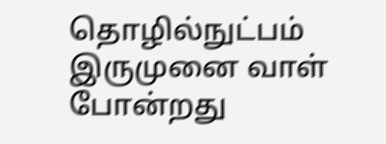தொழில்நுட்பம் இருமுனை வாள் போன்றது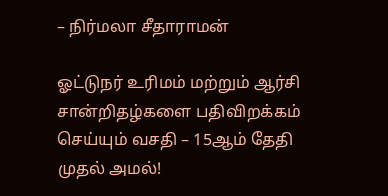– நிர்மலா சீதாராமன்

ஓட்டுநர் உரிமம் மற்றும் ஆர்சி சான்றிதழ்களை பதிவிறக்கம் செய்யும் வசதி – 15ஆம் தேதி முதல் அமல்!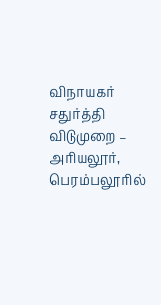விநாயகர் சதுர்த்தி விடுமுறை – அரியலூர், பெரம்பலூரில்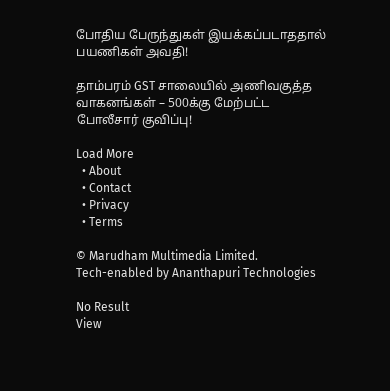போதிய பேருந்துகள் இயக்கப்படாததால் பயணிகள் அவதி!

தாம்பரம் GST சாலையில் அணிவகுத்த வாகனங்கள் – 500க்கு மேற்பட்ட போலீசார் குவிப்பு!

Load More
  • About
  • Contact
  • Privacy
  • Terms

© Marudham Multimedia Limited.
Tech-enabled by Ananthapuri Technologies

No Result
View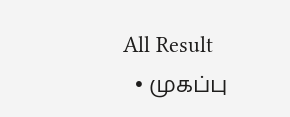All Result
  • முகப்பு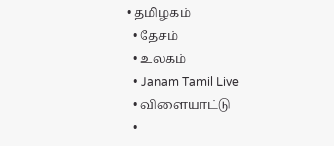• தமிழகம்
  • தேசம்
  • உலகம்
  • Janam Tamil Live
  • விளையாட்டு
  •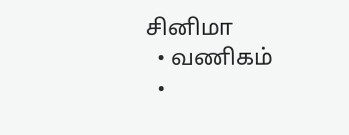சினிமா
  • வணிகம்
  •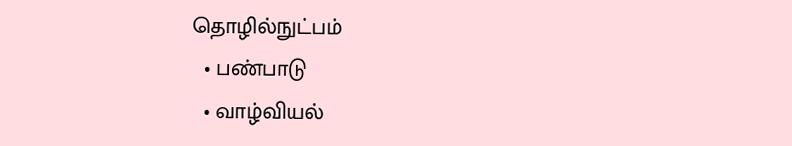தொழில்நுட்பம்
  • பண்பாடு
  • வாழ்வியல்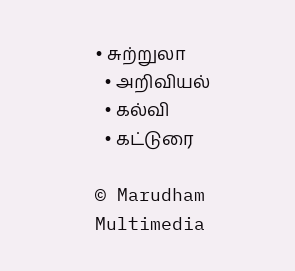• சுற்றுலா
  • அறிவியல்
  • கல்வி
  • கட்டுரை

© Marudham Multimedia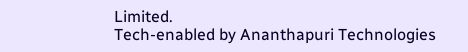Limited.
Tech-enabled by Ananthapuri Technologies